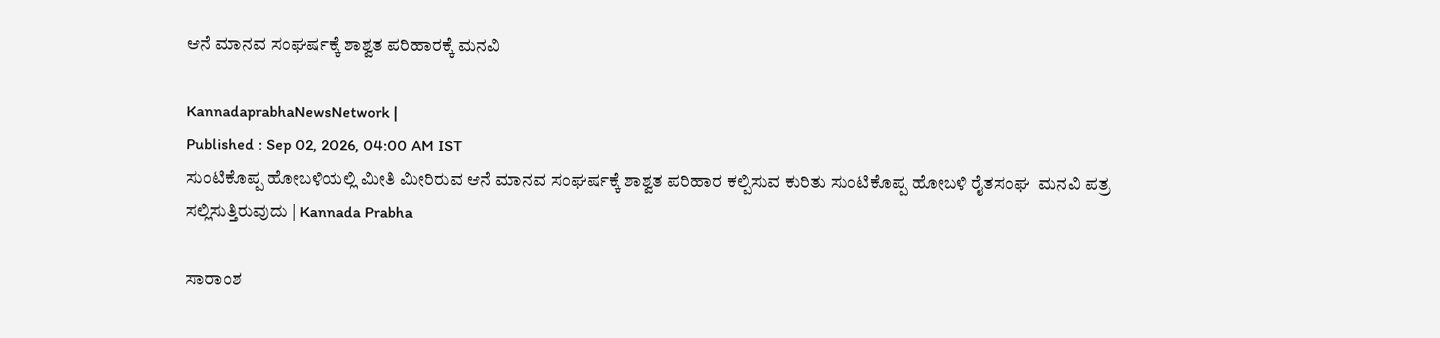ಆನೆ ಮಾನವ ಸಂಘರ್ಷಕ್ಕೆ ಶಾಶ್ವತ ಪರಿಹಾರಕ್ಕೆ ಮನವಿ

KannadaprabhaNewsNetwork |
Published : Sep 02, 2026, 04:00 AM IST
ಸುಂಟಿಕೊಪ್ಪ ಹೋಬಳಿಯಲ್ಲಿ ಮೀತಿ ಮೀರಿರುವ ಆನೆ ಮಾನವ ಸಂಘರ್ಷಕ್ಕೆ ಶಾಶ್ವತ ಪರಿಹಾರ ಕಲ್ಪಿಸುವ ಕುರಿತು ಸುಂಟಿಕೊಪ್ಪ ಹೋಬಳಿ ರೈತಸಂಘ  ಮನವಿ ಪತ್ರ ಸಲ್ಲಿಸುತ್ತಿರುವುದು | Kannada Prabha

ಸಾರಾಂಶ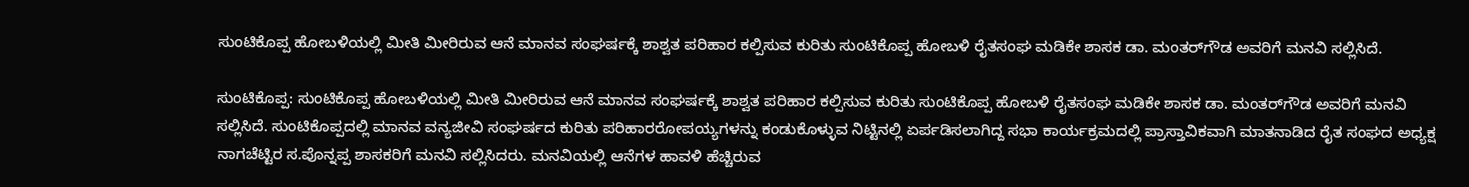ಸುಂಟಿಕೊಪ್ಪ ಹೋಬಳಿಯಲ್ಲಿ ಮೀತಿ ಮೀರಿರುವ ಆನೆ ಮಾನವ ಸಂಘರ್ಷಕ್ಕೆ ಶಾಶ್ವತ ಪರಿಹಾರ ಕಲ್ಪಿಸುವ ಕುರಿತು ಸುಂಟಿಕೊಪ್ಪ ಹೋಬಳಿ ರೈತಸಂಘ ಮಡಿಕೇ ಶಾಸಕ ಡಾ. ಮಂತರ್‌ಗೌಡ ಅವರಿಗೆ ಮನವಿ ಸಲ್ಲಿಸಿದೆ.

ಸುಂಟಿಕೊಪ್ಪ: ಸುಂಟಿಕೊಪ್ಪ ಹೋಬಳಿಯಲ್ಲಿ ಮೀತಿ ಮೀರಿರುವ ಆನೆ ಮಾನವ ಸಂಘರ್ಷಕ್ಕೆ ಶಾಶ್ವತ ಪರಿಹಾರ ಕಲ್ಪಿಸುವ ಕುರಿತು ಸುಂಟಿಕೊಪ್ಪ ಹೋಬಳಿ ರೈತಸಂಘ ಮಡಿಕೇ ಶಾಸಕ ಡಾ. ಮಂತರ್‌ಗೌಡ ಅವರಿಗೆ ಮನವಿ ಸಲ್ಲಿಸಿದೆ. ಸುಂಟಿಕೊಪ್ಪದಲ್ಲಿ ಮಾನವ ವನ್ಯಜೀವಿ ಸಂಘರ್ಷದ ಕುರಿತು ಪರಿಹಾರರೋಪಯ್ಯಗಳನ್ನು ಕಂಡುಕೊಳ್ಳುವ ನಿಟ್ಟಿನಲ್ಲಿ ಏರ್ಪಡಿಸಲಾಗಿದ್ದ ಸಭಾ ಕಾರ್ಯಕ್ರಮದಲ್ಲಿ ಪ್ರಾಸ್ತಾವಿಕವಾಗಿ ಮಾತನಾಡಿದ ರೈತ ಸಂಘದ ಅಧ್ಯಕ್ಷ ನಾಗಚೆಟ್ಟಿರ ಸ.ಪೊನ್ನಪ್ಪ ಶಾಸಕರಿಗೆ ಮನವಿ ಸಲ್ಲಿಸಿದರು. ಮನವಿಯಲ್ಲಿ ಆನೆಗಳ ಹಾವಳಿ ಹೆಚ್ಚಿರುವ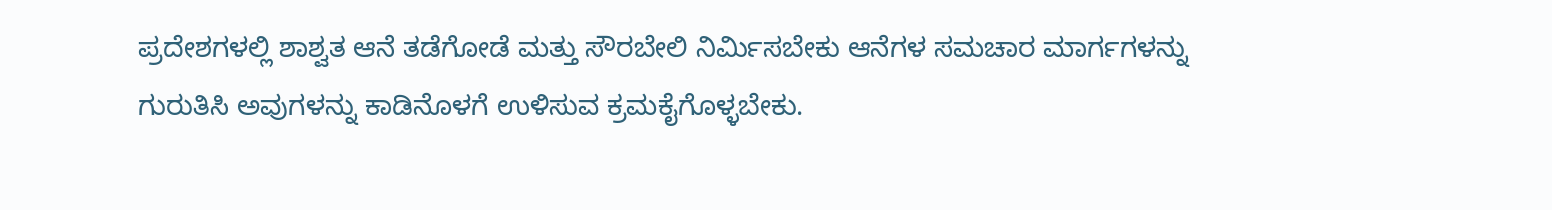ಪ್ರದೇಶಗಳಲ್ಲಿ ಶಾಶ್ವತ ಆನೆ ತಡೆಗೋಡೆ ಮತ್ತು ಸೌರಬೇಲಿ ನಿರ್ಮಿಸಬೇಕು ಆನೆಗಳ ಸಮಚಾರ ಮಾರ್ಗಗಳನ್ನು ಗುರುತಿಸಿ ಅವುಗಳನ್ನು ಕಾಡಿನೊಳಗೆ ಉಳಿಸುವ ಕ್ರಮಕೈಗೊಳ್ಳಬೇಕು.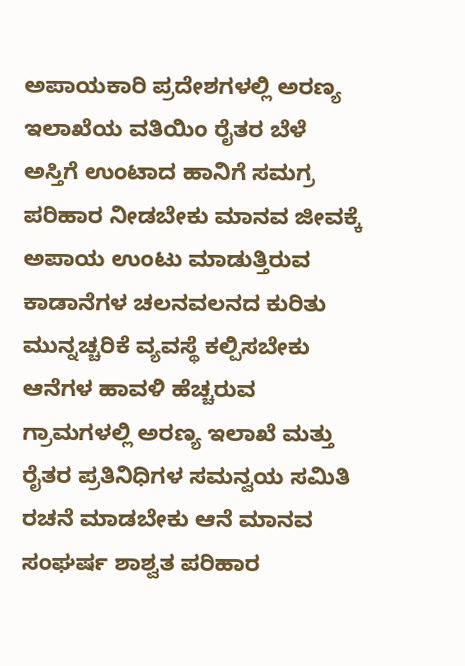ಅಪಾಯಕಾರಿ ಪ್ರದೇಶಗಳಲ್ಲಿ ಅರಣ್ಯ ಇಲಾಖೆಯ ವತಿಯಿಂ ರೈತರ ಬೆಳೆ ಅಸ್ತಿಗೆ ಉಂಟಾದ ಹಾನಿಗೆ ಸಮಗ್ರ ಪರಿಹಾರ ನೀಡಬೇಕು ಮಾನವ ಜೀವಕ್ಕೆ ಅಪಾಯ ಉಂಟು ಮಾಡುತ್ತಿರುವ ಕಾಡಾನೆಗಳ ಚಲನವಲನದ ಕುರಿತು ಮುನ್ನಚ್ಚರಿಕೆ ವ್ಯವಸ್ಥೆ ಕಲ್ಪಿಸಬೇಕು ಆನೆಗಳ ಹಾವಳಿ ಹೆಚ್ಚರುವ ಗ್ರಾಮಗಳಲ್ಲಿ ಅರಣ್ಯ ಇಲಾಖೆ ಮತ್ತು ರೈತರ ಪ್ರತಿನಿಧಿಗಳ ಸಮನ್ವಯ ಸಮಿತಿ ರಚನೆ ಮಾಡಬೇಕು ಆನೆ ಮಾನವ ಸಂಘರ್ಷ ಶಾಶ್ವತ ಪರಿಹಾರ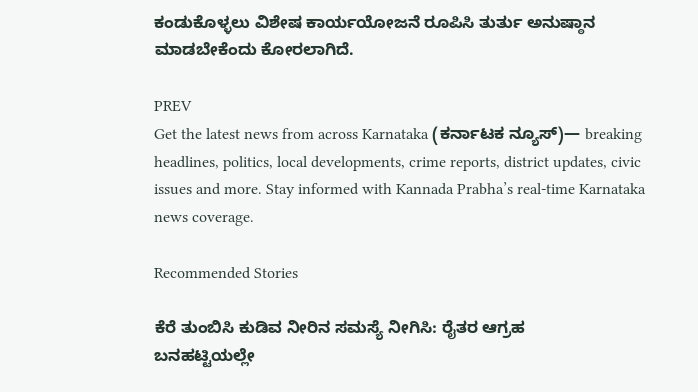ಕಂಡುಕೊಳ್ಳಲು ವಿಶೇಷ ಕಾರ್ಯಯೋಜನೆ ರೂಪಿಸಿ ತುರ್ತು ಅನುಷ್ಠಾನ ಮಾಡಬೇಕೆಂದು ಕೋರಲಾಗಿದೆ.

PREV
Get the latest news from across Karnataka (ಕರ್ನಾಟಕ ನ್ಯೂಸ್)— breaking headlines, politics, local developments, crime reports, district updates, civic issues and more. Stay informed with Kannada Prabha’s real‑time Karnataka news coverage.

Recommended Stories

ಕೆರೆ ತುಂಬಿಸಿ ಕುಡಿವ ನೀರಿನ ಸಮಸ್ಯೆ ನೀಗಿಸಿ: ರೈತರ ಆಗ್ರಹ
ಬನಹಟ್ಟಿಯಲ್ಲೇ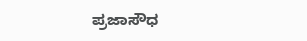ಪ್ರಜಾಸೌಧ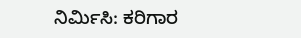ನಿರ್ಮಿಸಿ: ಕರಿಗಾರ